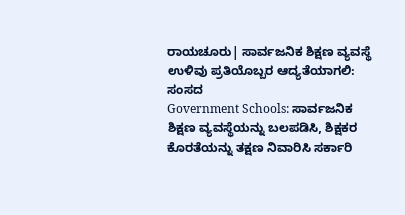ರಾಯಚೂರು| ಸಾರ್ವಜನಿಕ ಶಿಕ್ಷಣ ವ್ಯವಸ್ಥೆ ಉಳಿವು ಪ್ರತಿಯೊಬ್ಬರ ಆದ್ಯತೆಯಾಗಲಿ: ಸಂಸದ
Government Schools: ಸಾರ್ವಜನಿಕ ಶಿಕ್ಷಣ ವ್ಯವಸ್ಥೆಯನ್ನು ಬಲಪಡಿಸಿ, ಶಿಕ್ಷಕರ ಕೊರತೆಯನ್ನು ತಕ್ಷಣ ನಿವಾರಿಸಿ ಸರ್ಕಾರಿ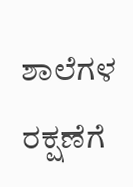ಶಾಲೆಗಳ ರಕ್ಷಣೆಗೆ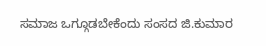ಸಮಾಜ ಒಗ್ಗೂಡಬೇಕೆಂದು ಸಂಸದ ಜಿ.ಕುಮಾರ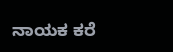ನಾಯಕ ಕರೆ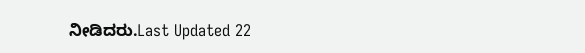ನೀಡಿದರು.Last Updated 22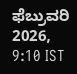ಫೆಬ್ರುವರಿ 2026, 9:10 IST